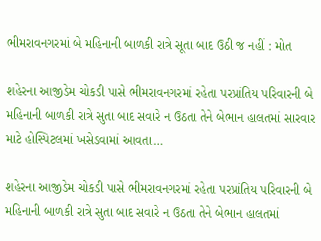ભીમરાવનગરમાં બે મહિનાની બાળકી રાત્રે સૂતા બાદ ઉઠી જ નહીં : મોત

શહેરના આજીડેમ ચોકડી પાસે ભીમરાવનગરમાં રહેતા પરપ્રાંતિય પરિવારની બે મહિનાની બાળકી રાત્રે સુતા બાદ સવારે ન ઉઠતા તેને બેભાન હાલતમાં સારવાર માટે હોસ્પિટલમાં ખસેડવામાં આવતા…

શહેરના આજીડેમ ચોકડી પાસે ભીમરાવનગરમાં રહેતા પરપ્રાંતિય પરિવારની બે મહિનાની બાળકી રાત્રે સુતા બાદ સવારે ન ઉઠતા તેને બેભાન હાલતમાં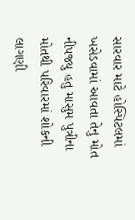સારવાર માટે હોસ્પિટલમાં ખસેડવામાં આવતા તેનુ મોત નીપજ્યુ હતુ માસુમ પુત્રીના મોતથી પરિવારમાં શોકની લાગણી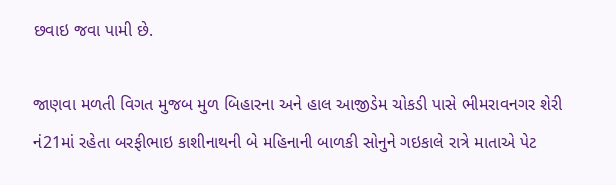છવાઇ જવા પામી છે.

જાણવા મળતી વિગત મુજબ મુળ બિહારના અને હાલ આજીડેમ ચોકડી પાસે ભીમરાવનગર શેરી નં21માં રહેતા બરફીભાઇ કાશીનાથની બે મહિનાની બાળકી સોનુને ગઇકાલે રાત્રે માતાએ પેટ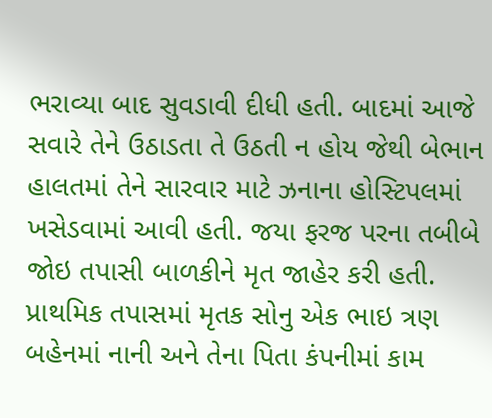ભરાવ્યા બાદ સુવડાવી દીધી હતી. બાદમાં આજે સવારે તેને ઉઠાડતા તે ઉઠતી ન હોય જેથી બેભાન હાલતમાં તેને સારવાર માટે ઝનાના હોસ્ટિપલમાં ખસેડવામાં આવી હતી. જયા ફરજ પરના તબીબે જોઇ તપાસી બાળકીને મૃત જાહેર કરી હતી. પ્રાથમિક તપાસમાં મૃતક સોનુ એક ભાઇ ત્રણ બહેનમાં નાની અને તેના પિતા કંપનીમાં કામ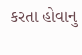કરતા હોવાનુ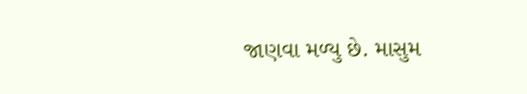જાણવા મળ્યુ છે. માસુમ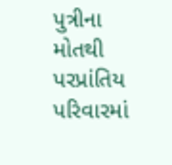પુત્રીના મોતથી પરપ્રાંતિય પરિવારમાં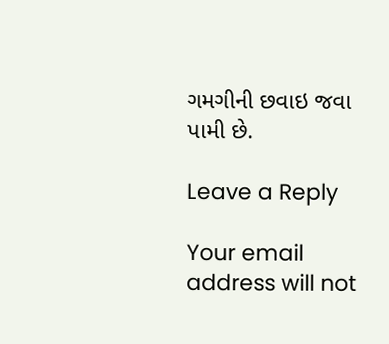ગમગીની છવાઇ જવા પામી છે.

Leave a Reply

Your email address will not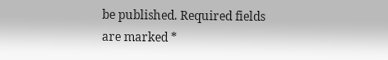be published. Required fields are marked *